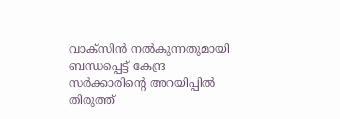വാക്‌സിന്‍ നല്‍കുന്നതുമായി ബന്ധപ്പെട്ട് കേന്ദ്ര സര്‍ക്കാരിന്‍റെ അറയിപ്പില്‍ തിരുത്ത്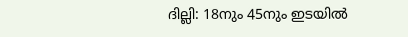ദില്ലി: 18നും 45നും ഇടയില്‍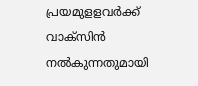പ്രയമുളളവര്‍ക്ക് വാക്‌സിന്‍ നല്‍കുന്നതുമായി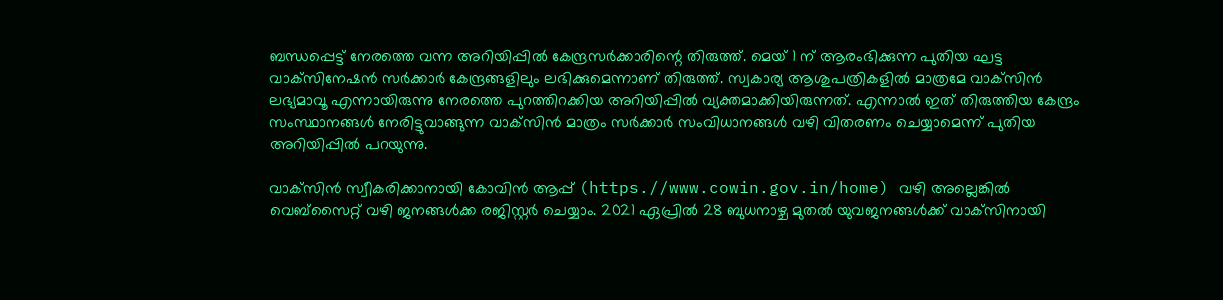ബന്ധപ്പെട്ട് നേരത്തെ വന്ന അറിയിപ്പില്‍ കേന്ദ്രസര്‍ക്കാരിന്റെ തിരുത്ത്. മെയ് 1 ന് ആരംഭിക്കുന്ന പുതിയ ഘട്ട വാക്‌സിനേഷന്‍ സര്‍ക്കാര്‍ കേന്ദ്രങ്ങളിലും ലഭിക്കുമെന്നാണ് തിരുത്ത്. സ്വകാര്യ ആശുപത്രികളില്‍ മാത്രമേ വാക്‌സിന്‍ ലഭ്യമാവൂ എന്നായിരുന്നു നേരത്തെ പുറത്തിറക്കിയ അറിയിപ്പില്‍ വ്യക്തമാക്കിയിരുന്നത്. എന്നാല്‍ ഇത് തിരുത്തിയ കേന്ദ്രം സംസ്ഥാനങ്ങള്‍ നേരിട്ടുവാങ്ങുന്ന വാക്‌സിന്‍ മാത്രം സര്‍ക്കാര്‍ സംവിധാനങ്ങള്‍ വഴി വിതരണം ചെയ്യാമെന്ന് പുതിയ അറിയിപ്പില്‍ പറയുന്നു.

വാക്‌സിന്‍ സ്വീകരിക്കാനായി കോവിന്‍ ആപ്പ് (https.//www.cowin.gov.in/home) വഴി അല്ലെങ്കില്‍ വെബ്‌സൈറ്റ് വഴി ജനങ്ങള്‍ക്ക രജിസ്റ്റര്‍ ചെയ്യാം. 2021 ഏപ്രില്‍ 28 ബുധനാഴ്ച മുതല്‍ യുവജനങ്ങള്‍ക്ക് വാക്‌സിനായി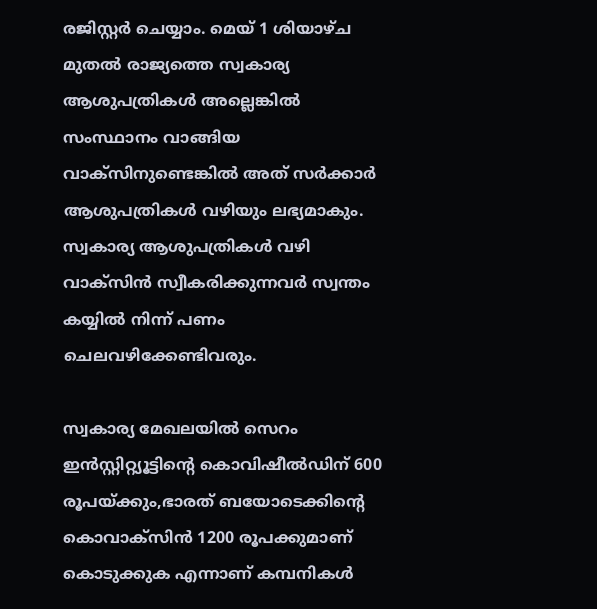രജിസ്റ്റര്‍ ചെയ്യാം. മെയ് 1 ശിയാഴ്ച മുതല്‍ രാജ്യത്തെ സ്വകാര്യ ആശുപത്രികള്‍ അല്ലെങ്കില്‍ സംസ്ഥാനം വാങ്ങിയ വാക്‌സിനുണ്ടെങ്കില്‍ അത് സര്‍ക്കാര്‍ ആശുപത്രികള്‍ വഴിയും ലഭ്യമാകും. സ്വകാര്യ ആശുപത്രികള്‍ വഴി വാക്‌സിന്‍ സ്വീകരിക്കുന്നവര്‍ സ്വന്തം കയ്യില്‍ നിന്ന് പണം ചെലവഴിക്കേണ്ടിവരും.

സ്വകാര്യ മേഖലയില്‍ സെറം ഇന്‍സ്റ്റിറ്റ്യൂട്ടിന്റെ കൊവിഷീല്‍ഡിന് 600 രൂപയ്ക്കും,ഭാരത് ബയോടെക്കിന്റെ കൊവാക്‌സിന്‍ 1200 രൂപക്കുമാണ് കൊടുക്കുക എന്നാണ് കമ്പനികള്‍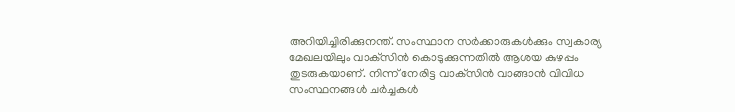അറിയിച്ചിരിക്കുനന്ത്. സംസ്ഥാന സര്‍ക്കാരുകള്‍ക്കും സ്വകാര്യ മേഖലയിലും വാക്‌സിന്‍ കൊടുക്കുന്നതില്‍ ആശയ കുഴപ്പം തുടരുകയാണ്. നിന്ന് നേരിട്ട വാക്‌സിന്‍ വാങ്ങാന്‍ വിവിധ സംസ്ഥനങ്ങള്‍ ചര്‍ച്ചകള്‍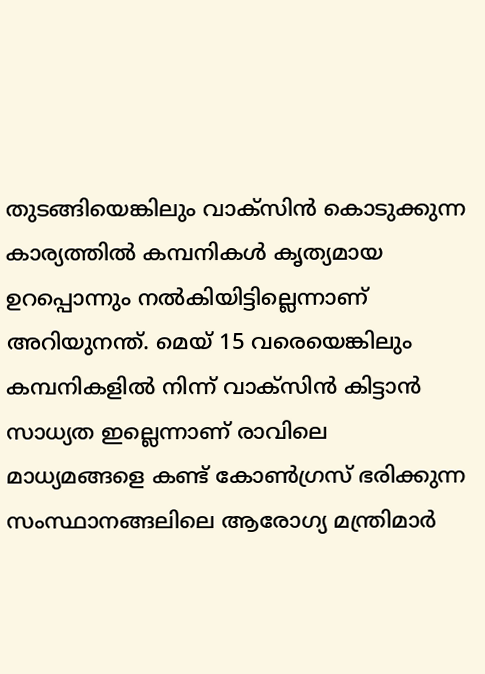തുടങ്ങിയെങ്കിലും വാക്‌സിന്‍ കൊടുക്കുന്ന കാര്യത്തില്‍ കമ്പനികള്‍ കൃത്യമായ ഉറപ്പൊന്നും നല്‍കിയിട്ടില്ലെന്നാണ് അറിയുനന്ത്. മെയ് 15 വരെയെങ്കിലും കമ്പനികളില്‍ നിന്ന് വാക്‌സിന്‍ കിട്ടാന്‍ സാധ്യത ഇല്ലെന്നാണ് രാവിലെ മാധ്യമങ്ങളെ കണ്ട് കോണ്‍ഗ്രസ് ഭരിക്കുന്ന സംസ്ഥാനങ്ങലിലെ ആരോഗ്യ മന്ത്രിമാര്‍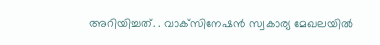അറിയിച്ചത്. . വാക്‌സിനേഷന്‍ സ്വകാര്യ മേഖലയില്‍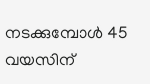നടക്കുമ്പോള്‍ 45 വയസിന്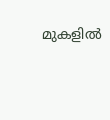മുകളില്‍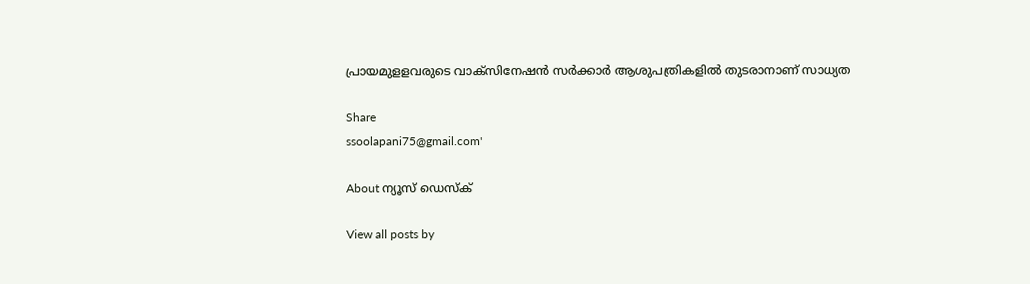പ്രായമുളളവരുടെ വാക്‌സിനേഷന്‍ സര്‍ക്കാര്‍ ആശുപത്രികളില്‍ തുടരാനാണ് സാധ്യത

Share
ssoolapani75@gmail.com'

About ന്യൂസ് ഡെസ്ക്

View all posts by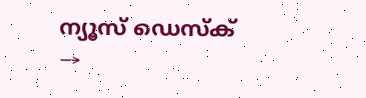ന്യൂസ് ഡെസ്ക് →